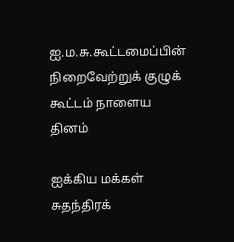ஐ.ம.சு.கூட்டமைப்பின் நிறைவேற்றுக் குழுக் கூட்டம் நாளைய தினம்

ஐக்கிய மக்கள் சுதந்திரக்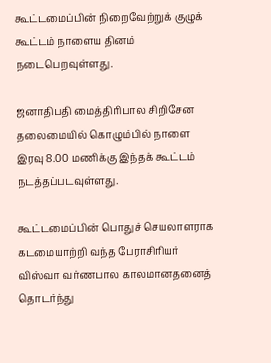கூட்டமைப்பின் நிறைவேற்றுக் குழுக் கூட்டம் நாளைய தினம் நடைபெறவுள்ளது.

ஜனாதிபதி மைத்திரிபால சிறிசேன தலைமையில் கொழும்பில் நாளை இரவு 8.00 மணிக்கு இந்தக் கூட்டம் நடத்தப்படவுள்ளது.

கூட்டமைப்பின் பொதுச் செயலாளராக கடமையாற்றி வந்த பேராசிரியர் விஸ்வா வர்ணபால காலமானதனைத் தொடர்ந்து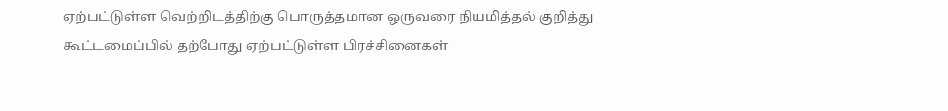ஏற்பட்டுள்ள வெற்றிடத்திற்கு பொருத்தமான ஒருவரை நியமித்தல் குறித்து கூட்டமைப்பில் தற்போது ஏற்பட்டுள்ள பிரச்சினைகள்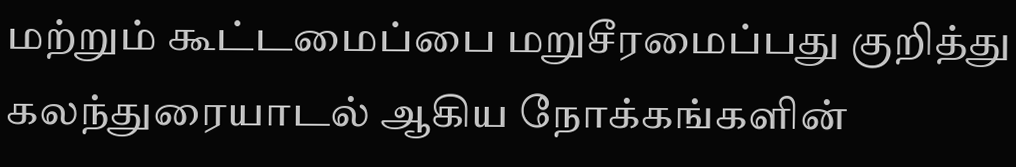மற்றும் கூட்டமைப்பை மறுசீரமைப்பது குறித்து கலந்துரையாடல் ஆகிய நோக்கங்களின்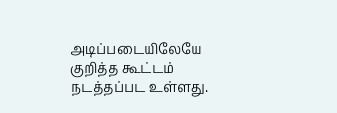அடிப்படையிலேயே குறித்த கூட்டம் நடத்தப்பட உள்ளது.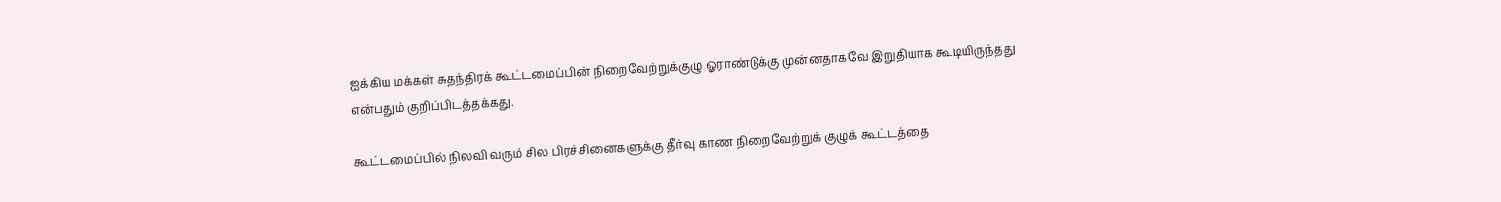ஐக்கிய மக்கள் சுதந்திரக் கூட்டமைப்பின் நிறைவேற்றுக்குழு ஓராண்டுக்கு முன்னதாகவே இறுதியாக கூடியிருந்தது என்பதும் குறிப்பிடத்தக்கது.

கூட்டமைப்பில் நிலவி வரும் சில பிரச்சினைகளுக்கு தீர்வு காண நிறைவேற்றுக் குழுக் கூட்டத்தை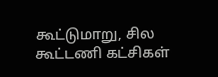கூட்டுமாறு, சில கூட்டணி கட்சிகள்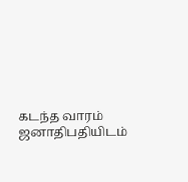கடந்த வாரம் ஜனாதிபதியிடம்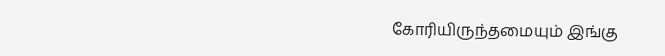கோரியிருந்தமையும் இங்கு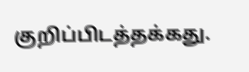குறிப்பிடத்தக்கது.